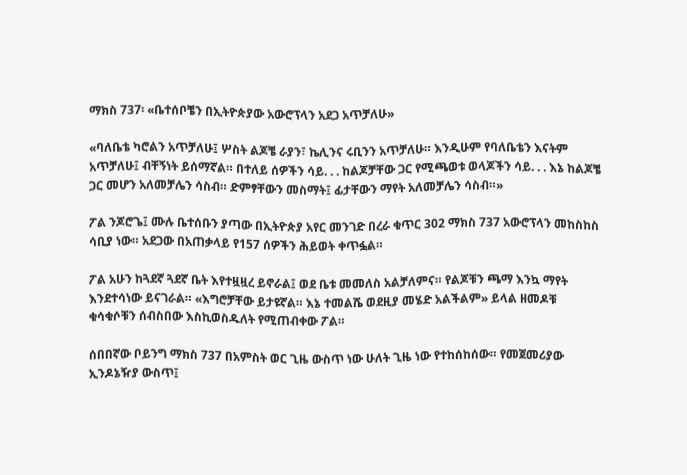ማክስ 737፡ «ቤተሰቦቼን በኢትዮጵያው አውሮፕላን አደጋ አጥቻለሁ»

«ባለቤቴ ካሮልን አጥቻለሁ፤ ሦስት ልጆቼ ራያን፣ ኬሊንና ሩቢንን አጥቻለሁ። እንዲሁም የባለቤቴን እናትም አጥቻለሁ፤ ብቸኝነት ይሰማኛል። በተለይ ሰዎችን ሳይ. . . ከልጆቻቸው ጋር የሚጫወቱ ወላጆችን ሳይ. . . እኔ ከልጆቼ ጋር መሆን አለመቻሌን ሳስብ። ድምፃቸውን መስማት፤ ፊታቸውን ማየት አለመቻሌን ሳስብ።»

ፖል ንጆሮጌ፤ ሙሉ ቤተሰቡን ያጣው በኢትዮጵያ አየር መንገድ በረራ ቁጥር 302 ማክስ 737 አውሮፕላን መከስከስ ሳቢያ ነው። አደጋው በአጠቃላይ የ157 ሰዎችን ሕይወት ቀጥፏል።

ፖል አሁን ከጓደኛ ጓደኛ ቤት እየተዟዟረ ይኖራል፤ ወደ ቤቱ መመለስ አልቻለምና። የልጆቹን ጫማ እንኳ ማየት እንደተሳነው ይናገራል። «እግሮቻቸው ይታዩኛል። እኔ ተመልሼ ወደዚያ መሄድ አልችልም» ይላል ዘመዶቹ ቁሳቁሶቹን ሰብስበው እስኪወስዱለት የሚጠብቀው ፖል።

ሰበበኛው ቦይንግ ማክስ 737 በአምስት ወር ጊዜ ውስጥ ነው ሁለት ጊዜ ነው የተከሰከሰው። የመጀመሪያው ኢንዶኔዥያ ውስጥ፤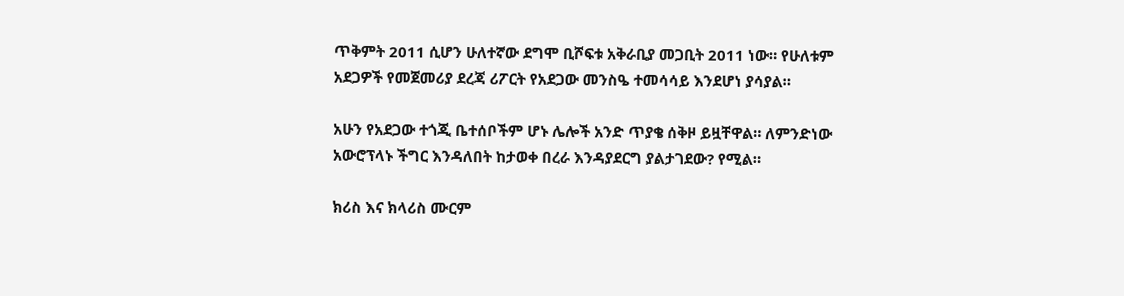ጥቅምት 2011 ሲሆን ሁለተኛው ደግሞ ቢሾፍቱ አቅራቢያ መጋቢት 2011 ነው። የሁለቱም አደጋዎች የመጀመሪያ ደረጃ ሪፖርት የአደጋው መንስዔ ተመሳሳይ እንደሆነ ያሳያል።

አሁን የአደጋው ተጎጂ ቤተሰቦችም ሆኑ ሌሎች አንድ ጥያቄ ሰቅዞ ይዟቸዋል። ለምንድነው አውሮፕላኑ ችግር እንዳለበት ከታወቀ በረራ እንዳያደርግ ያልታገደው? የሚል።

ክሪስ እና ክላሪስ ሙርም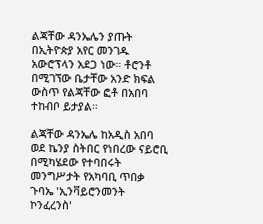ልጃቸው ዳንኤሌን ያጡት በኢትዮጵያ አየር መንገዱ አውሮፕላን አደጋ ነው። ቶሮንቶ በሚገኘው ቤታቸው አንድ ክፍል ውስጥ የልጃቸው ፎቶ በአበባ ተከብቦ ይታያል።

ልጃቸው ዳንኤሌ ከአዲስ አበባ ወደ ኬንያ ስትበር የነበረው ናይሮቢ በሚካሄደው የተባበሩት መንግሥታት የአካባቢ ጥበቃ ጉባኤ 'ኢንቫይሮንመንት ኮንፈረንስ'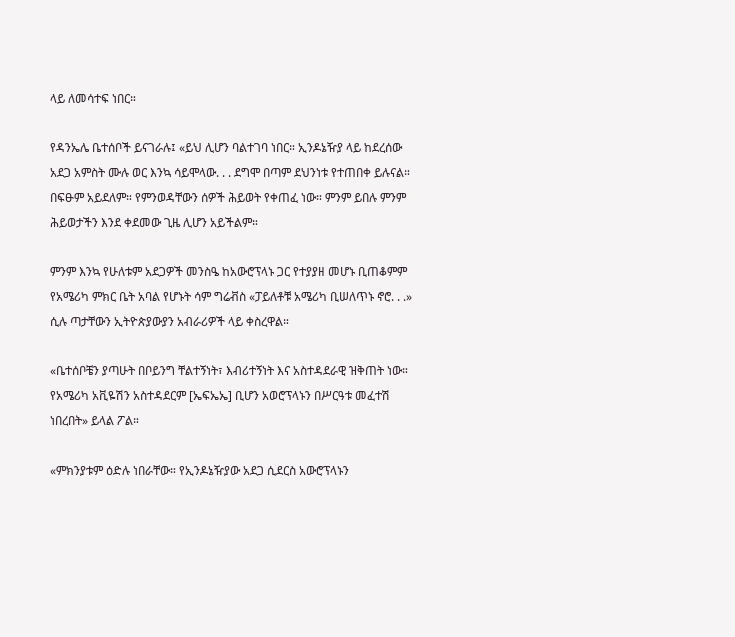ላይ ለመሳተፍ ነበር።

የዳንኤሌ ቤተሰቦች ይናገራሉ፤ «ይህ ሊሆን ባልተገባ ነበር። ኢንዶኔዥያ ላይ ከደረሰው አደጋ አምስት ሙሉ ወር እንኳ ሳይሞላው. . . ደግሞ በጣም ደህንነቱ የተጠበቀ ይሉናል። በፍፁም አይደለም። የምንወዳቸውን ሰዎች ሕይወት የቀጠፈ ነው። ምንም ይበሉ ምንም ሕይወታችን እንደ ቀደመው ጊዜ ሊሆን አይችልም።

ምንም እንኳ የሁለቱም አደጋዎች መንስዔ ከአውሮፕላኑ ጋር የተያያዘ መሆኑ ቢጠቆምም የአሜሪካ ምክር ቤት አባል የሆኑት ሳም ግሬቭስ «ፓይለቶቹ አሜሪካ ቢሠለጥኑ ኖሮ. . .» ሲሉ ጣታቸውን ኢትዮጵያውያን አብራሪዎች ላይ ቀስረዋል።

«ቤተሰቦቼን ያጣሁት በቦይንግ ቸልተኝነት፣ እብሪተኝነት እና አስተዳደራዊ ዝቅጠት ነው። የአሜሪካ አቪዬሽን አስተዳደርም [ኤፍኤኤ] ቢሆን አወሮፕላኑን በሥርዓቱ መፈተሽ ነበረበት» ይላል ፖል።

«ምክንያቱም ዕድሉ ነበራቸው። የኢንዶኔዥያው አደጋ ሲደርስ አውሮፕላኑን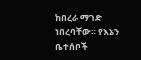ከበረራ ማገድ ነበረባቸው። የእኔን ቤተሰቦች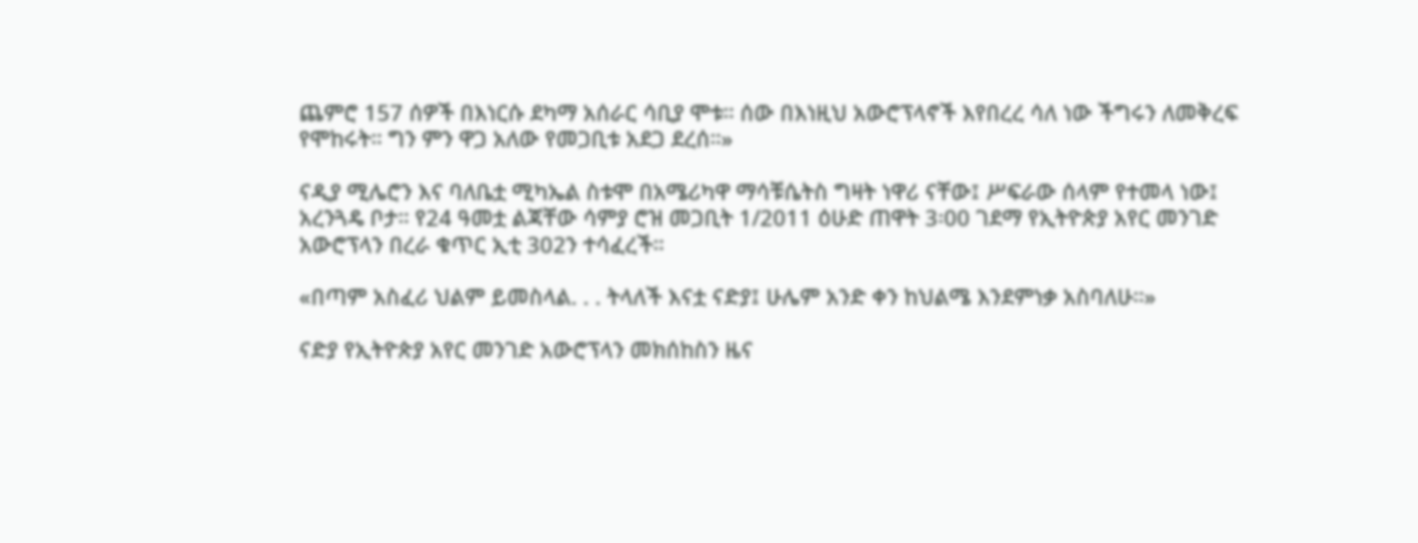ጨምሮ 157 ሰዎች በእነርሱ ደካማ አሰራር ሳቢያ ሞቱ። ሰው በእነዚህ አውሮፕላኖች እየበረረ ሳለ ነው ችግሩን ለመቅረፍ የሞከሩት። ግን ምን ዋጋ አለው የመጋቢቱ አደጋ ደረሰ።»

ናዲያ ሚሌሮን እና ባለቤቷ ሚካኤል ስቱሞ በአሜሪካዋ ማሳቹሴትስ ግዛት ነዋሪ ናቸው፤ ሥፍራው ሰላም የተመላ ነው፤ አረንጓዴ ቦታ። የ24 ዓመቷ ልጃቸው ሳምያ ሮዝ መጋቢት 1/2011 ዕሁድ ጠዋት 3፡00 ገደማ የኢትዮጵያ አየር መንገድ አውሮፕላን በረራ ቁጥር ኢቲ 302ን ተሳፈረች።

«በጣም አስፈሪ ህልም ይመስላል. . . ትላለች እናቷ ናድያ፤ ሁሌም አንድ ቀን ከህልሜ እንደምነቃ አስባለሁ።»

ናድያ የኢትዮጵያ አየር መንገድ አውሮፕላን መክሰከስን ዜና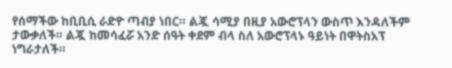የሰማችው ከቢቢሲ ራድዮ ጣብያ ነበር። ልጇ ሳሚያ በዚያ አውሮፕላን ውስጥ እንዳለችም ታውቃለች። ልጇ ከመሳፈሯ አንድ ሰዓት ቀደም ብላ ስለ አውሮፕላኑ ዓይነት በዋትስአፕ ነግራታለች።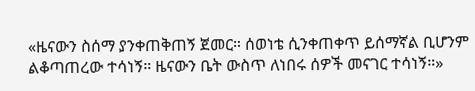«ዜናውን ስሰማ ያንቀጠቅጠኝ ጀመር። ሰወነቴ ሲንቀጠቀጥ ይሰማኛል ቢሆንም ልቆጣጠረው ተሳነኝ። ዜናውን ቤት ውስጥ ለነበሩ ሰዎች መናገር ተሳነኝ።»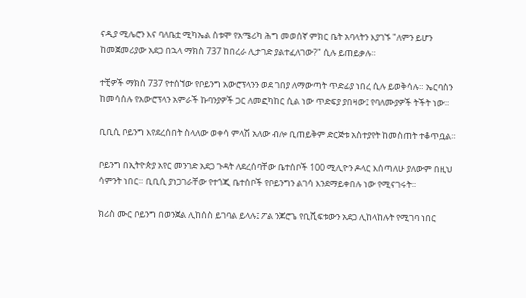ናዲያ ሚሌሮን እና ባለቤቷ ሚካኤል ስቱሞ የአሜሪካ ሕግ መወሰኛ ምክር ቤት አባላትን እያገኙ "ለምን ይሆን ከመጀመሪያው አደጋ በኋላ ማክስ 737 ከበረራ ሊታገድ ያልተፈለገው?" ሲሉ ይጠይቃሉ።

ተቺዎች ማክስ 737 የተሰኘው የቦይንግ አውሮፕላንን ወደ ገበያ ለማውጣት ጥድፊያ ነበረ ሲሉ ይወቅሳሉ። ኤርባስን ከመሳሰሉ የአውሮፕላን አምራች ኩባንያዎች ጋር ለመፎካከር ሲል ነው ጥድፍያ ያበዛው፤ የባለሙያዎች ትችት ነው።

ቢቢሲ ቦይንግ እየደረሰበት ስላለው ወቀሳ ምላሽ አለው ብሎ ቢጠይቅም ድርጅቱ አስተያየት ከመስጠት ተቆጥቧል።

ቦይንግ በኢትዮጵያ አየር መንገድ አደጋ ጉዳት ለደረሰባቸው ቤተሰቦች 100 ሚሊዮን ዶላር እሰጣለሁ ያለውም በዚህ ሳምንት ነበር። ቢቢሲ ያነጋገራቸው የተጎጂ ቤተሰቦች የቦይንግን ልገሳ እንደማይቀበሉ ነው የሚናገሩት።

ክሪስ ሙር ቦይንግ በወንጀል ሊከሰስ ይገባል ይላሉ፤ ፖል ንጆሮጌ የቢሺፍቱውን አደጋ ሊከላከሉት የሚገባ ነበር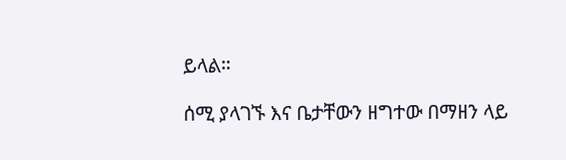ይላል።

ሰሚ ያላገኙ እና ቤታቸውን ዘግተው በማዘን ላይ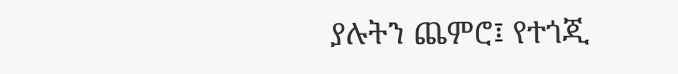ያሉትን ጨምሮ፤ የተጎጂ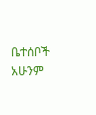ቤተሰቦች አሁንም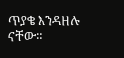ጥያቄ እንዳዘሉ ናቸው።